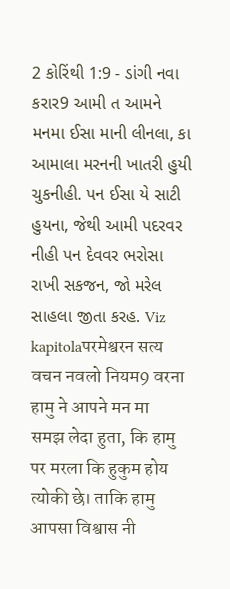2 કોરિંથી 1:9 - ડાંગી નવા કરાર9 આમી ત આમને મનમા ઈસા માની લીનલા, કા આમાલા મરનની ખાતરી હુયી ચુકનીહી. પન ઈસા યે સાટી હુયના, જેથી આમી પદરવર નીહી પન દેવવર ભરોસા રાખી સકજન, જો મરેલ સાહલા જીતા કરહ. Viz kapitolaपरमेश्वरन सत्य वचन नवलो नियम9 वरना हामु ने आपने मन मा समझ लेदा हुता, कि हामु पर मरला कि हुकुम होय त्योकी छे। ताकि हामु आपसा विश्वास नी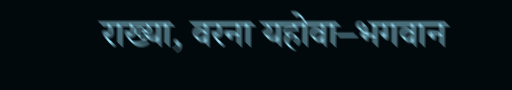राख्या, वरना यहोवा–भगवान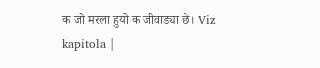क जो मरला हुयो क जीवाड्या छे। Viz kapitola |